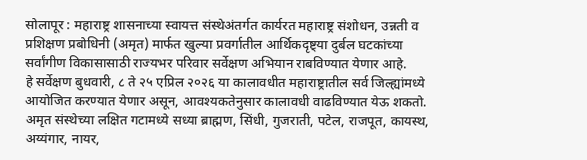सोलापूर : महाराष्ट्र शासनाच्या स्वायत्त संस्थेअंतर्गत कार्यरत महाराष्ट्र संशोधन, उन्नती व प्रशिक्षण प्रबोधिनी (अमृत) मार्फत खुल्या प्रवर्गातील आर्थिकदृष्ट्या दुर्बल घटकांच्या सर्वांगीण विकासासाठी राज्यभर परिवार सर्वेक्षण अभियान राबविण्यात येणार आहे.
हे सर्वेक्षण बुधवारी, ८ ते २५ एप्रिल २०२६ या कालावधीत महाराष्ट्रातील सर्व जिल्ह्यांमध्ये आयोजित करण्यात येणार असून, आवश्यकतेनुसार कालावधी वाढविण्यात येऊ शकतो.
अमृत संस्थेच्या लक्षित गटामध्ये सध्या ब्राह्मण, सिंधी, गुजराती, पटेल, राजपूत, कायस्थ, अय्यंगार, नायर,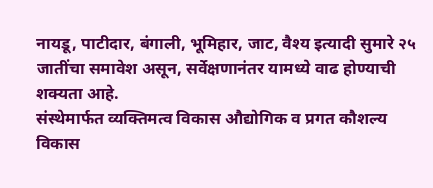नायडू, पाटीदार, बंगाली, भूमिहार, जाट, वैश्य इत्यादी सुमारे २५ जातींचा समावेश असून, सर्वेक्षणानंतर यामध्ये वाढ होण्याची शक्यता आहे.
संस्थेमार्फत व्यक्तिमत्व विकास औद्योगिक व प्रगत कौशल्य विकास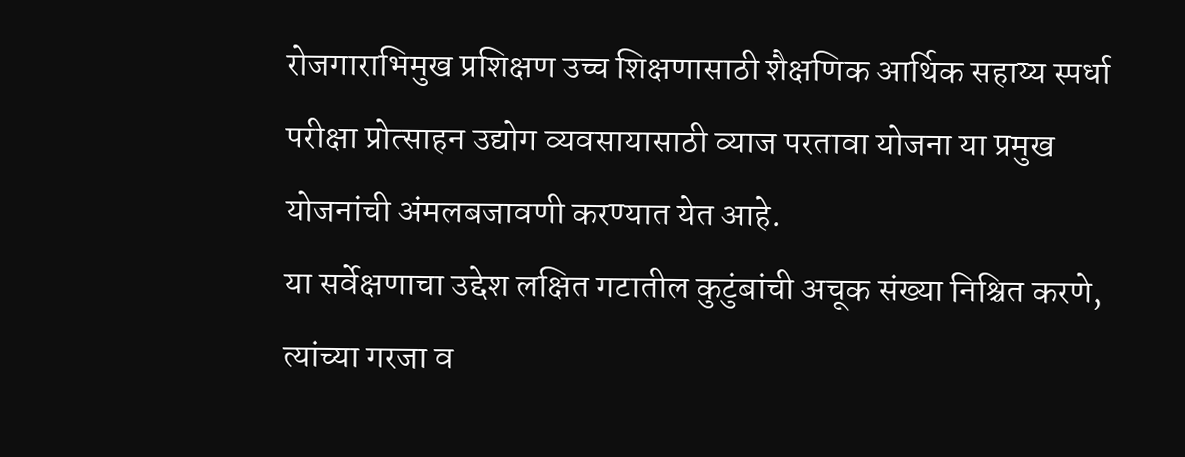रोजगाराभिमुख प्रशिक्षण उच्च शिक्षणासाठी शैक्षणिक आर्थिक सहाय्य स्पर्धा परीक्षा प्रोत्साहन उद्योग व्यवसायासाठी व्याज परतावा योजना या प्रमुख योजनांची अंमलबजावणी करण्यात येत आहे.
या सर्वेक्षणाचा उद्देश लक्षित गटातील कुटुंबांची अचूक संख्या निश्चित करणे, त्यांच्या गरजा व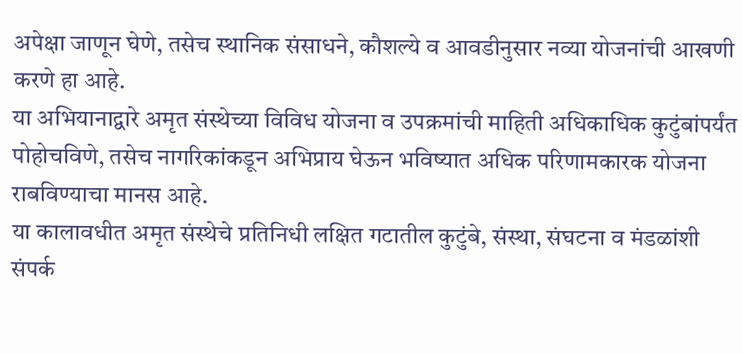अपेक्षा जाणून घेणे, तसेच स्थानिक संसाधने, कौशल्ये व आवडीनुसार नव्या योजनांची आखणी करणे हा आहे.
या अभियानाद्वारे अमृत संस्थेच्या विविध योजना व उपक्रमांची माहिती अधिकाधिक कुटुंबांपर्यंत पोहोचविणे, तसेच नागरिकांकडून अभिप्राय घेऊन भविष्यात अधिक परिणामकारक योजना राबविण्याचा मानस आहे.
या कालावधीत अमृत संस्थेचे प्रतिनिधी लक्षित गटातील कुटुंबे, संस्था, संघटना व मंडळांशी संपर्क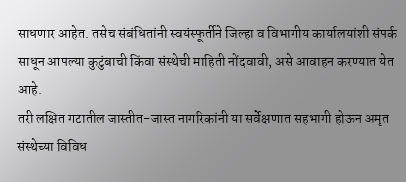साधणार आहेत. तसेच संबंधितांनी स्वयंस्फूर्तीने जिल्हा व विभागीय कार्यालयांशी संपर्क साधून आपल्या कुटुंबाची किंवा संस्थेची माहिती नोंदवावी, असे आवाहन करण्यात येत आहे.
तरी लक्षित गटातील जास्तीत-जास्त नागरिकांनी या सर्वेक्षणात सहभागी होऊन अमृत संस्थेच्या विविध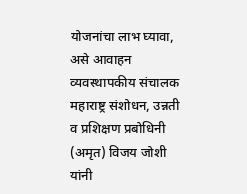योजनांचा लाभ घ्यावा, असे आवाहन व्यवस्थापकीय संचालक महाराष्ट्र संशोधन, उन्नती व प्रशिक्षण प्रबोधिनी (अमृत) विजय जोशी यांनी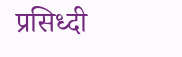प्रसिध्दी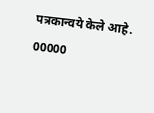पत्रकान्वये केले आहे.
00000